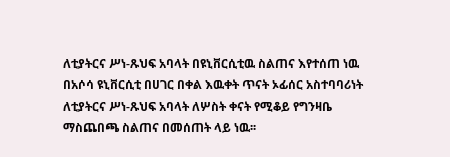ለቲያትርና ሥነ-ጹህፍ አባላት በዩኒቨርሲቲዉ ስልጠና እየተሰጠ ነዉ
በአሶሳ ዩኒቨርሲቲ በሀገር በቀል እዉቀት ጥናት ኦፊሰር አስተባባሪነት ለቲያትርና ሥነ-ጹህፍ አባላት ለሦስት ቀናት የሚቆይ የግንዛቤ ማስጨበጫ ስልጠና በመሰጠት ላይ ነዉ፡፡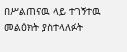በሥልጠናዉ ላይ ተገኝተዉ መልዕክት ያስተላለፉት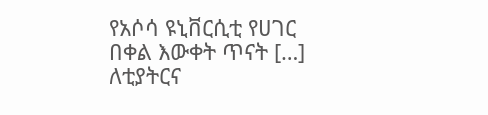የአሶሳ ዩኒቨርሲቲ የሀገር በቀል እውቀት ጥናት […]
ለቲያትርና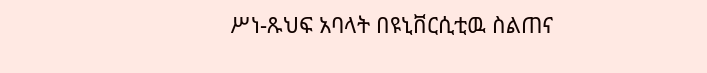ሥነ-ጹህፍ አባላት በዩኒቨርሲቲዉ ስልጠና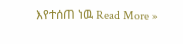እየተሰጠ ነዉ Read More »